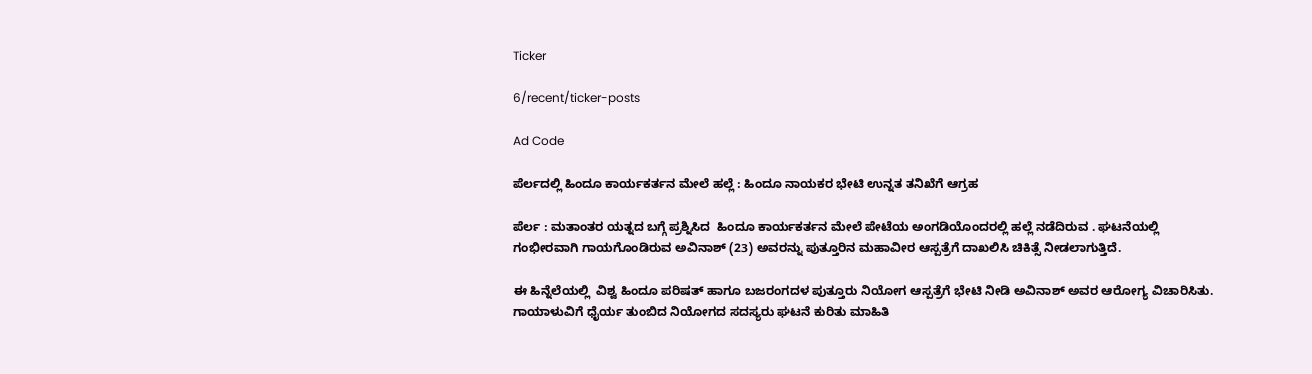Ticker

6/recent/ticker-posts

Ad Code

ಪೆರ್ಲದಲ್ಲಿ ಹಿಂದೂ ಕಾರ್ಯಕರ್ತನ ಮೇಲೆ ಹಲ್ಲೆ : ಹಿಂದೂ ನಾಯಕರ ಭೇಟಿ ಉನ್ನತ ತನಿಖೆಗೆ ಆಗ್ರಹ

ಪೆರ್ಲ : ಮತಾಂತರ ಯತ್ನದ ಬಗ್ಗೆ ಪ್ರಶ್ನಿಸಿದ  ಹಿಂದೂ ಕಾರ್ಯಕರ್ತನ ಮೇಲೆ ಪೇಟೆಯ ಅಂಗಡಿಯೊಂದರಲ್ಲಿ ಹಲ್ಲೆ ನಡೆದಿರುವ . ಘಟನೆಯಲ್ಲಿ ಗಂಭೀರವಾಗಿ ಗಾಯಗೊಂಡಿರುವ ಅವಿನಾಶ್ (23) ಅವರನ್ನು ಪುತ್ತೂರಿನ ಮಹಾವೀರ ಆಸ್ಪತ್ರೆಗೆ ದಾಖಲಿಸಿ ಚಿಕಿತ್ಸೆ ನೀಡಲಾಗುತ್ತಿದೆ.

ಈ ಹಿನ್ನೆಲೆಯಲ್ಲಿ  ವಿಶ್ವ ಹಿಂದೂ ಪರಿಷತ್ ಹಾಗೂ ಬಜರಂಗದಳ ಪುತ್ತೂರು ನಿಯೋಗ ಆಸ್ಪತ್ರೆಗೆ ಭೇಟಿ ನೀಡಿ ಅವಿನಾಶ್ ಅವರ ಆರೋಗ್ಯ ವಿಚಾರಿಸಿತು. ಗಾಯಾಳುವಿಗೆ ಧೈರ್ಯ ತುಂಬಿದ ನಿಯೋಗದ ಸದಸ್ಯರು ಘಟನೆ ಕುರಿತು ಮಾಹಿತಿ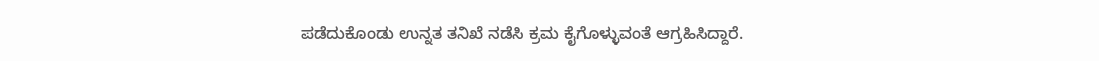ಪಡೆದುಕೊಂಡು ಉನ್ನತ ತನಿಖೆ ನಡೆಸಿ ಕ್ರಮ ಕೈಗೊಳ್ಳುವಂತೆ ಆಗ್ರಹಿಸಿದ್ದಾರೆ.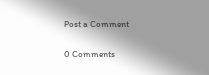Post a Comment

0 Comments